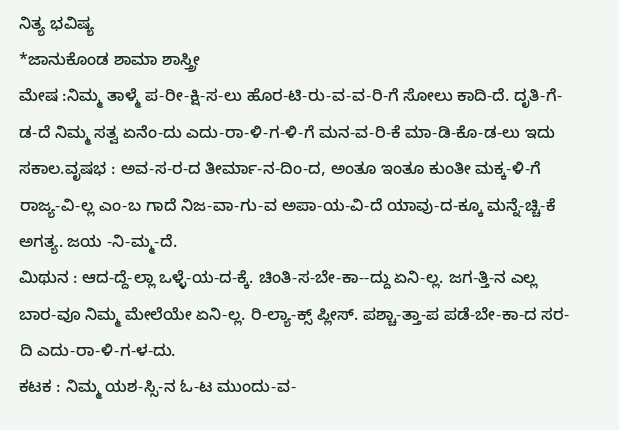ನಿತ್ಯ ಭವಿಷ್ಯ
*ಜಾನುಕೊಂಡ ಶಾಮಾ ಶಾಸ್ತ್ರೀ
ಮೇಷ :ನಿಮ್ಮ ತಾಳ್ಮೆ ಪ-ರೀ-ಕ್ಷಿ-ಸ-ಲು ಹೊರ-ಟಿ-ರು-ವ-ವ-ರಿ-ಗೆ ಸೋಲು ಕಾದಿ-ದೆ. ದೃತಿ-ಗೆ-ಡ-ದೆ ನಿಮ್ಮ ಸತ್ವ ಏನೆಂ-ದು ಎದು-ರಾ-ಳಿ-ಗ-ಳಿ-ಗೆ ಮನ-ವ-ರಿ-ಕೆ ಮಾ-ಡಿ-ಕೊ-ಡ-ಲು ಇದು ಸಕಾಲ.ವೃಷಭ : ಅವ-ಸ-ರ-ದ ತೀರ್ಮಾ-ನ-ದಿಂ-ದ, ಅಂತೂ ಇಂತೂ ಕುಂತೀ ಮಕ್ಕ-ಳಿ-ಗೆ ರಾಜ್ಯ-ವಿ-ಲ್ಲ ಎಂ-ಬ ಗಾದೆ ನಿಜ-ವಾ-ಗು-ವ ಅಪಾ-ಯ-ವಿ-ದೆ ಯಾವು-ದ-ಕ್ಕೂ ಮನ್ನೆ-ಚ್ಚಿ-ಕೆ ಅಗತ್ಯ. ಜಯ -ನಿ-ಮ್ಮ-ದೆ.
ಮಿಥುನ : ಆದ-ದ್ದೆ-ಲ್ಲಾ ಒಳ್ಳೆ-ಯ-ದ-ಕ್ಕೆ. ಚಿಂತಿ-ಸ-ಬೇ-ಕಾ--ದ್ದು ಏನಿ-ಲ್ಲ. ಜಗ-ತ್ತಿ-ನ ಎಲ್ಲ ಬಾರ-ವೂ ನಿಮ್ಮ ಮೇಲೆಯೇ ಏನಿ-ಲ್ಲ. ರಿ-ಲ್ಯಾ-ಕ್ಸ್ ಪ್ಲೀಸ್. ಪಶ್ಚಾ-ತ್ತಾ-ಪ ಪಡೆ-ಬೇ-ಕಾ-ದ ಸರ-ದಿ ಎದು-ರಾ-ಳಿ-ಗ-ಳ-ದು.
ಕಟಕ : ನಿಮ್ಮ ಯಶ-ಸ್ಸಿ-ನ ಓ-ಟ ಮುಂದು-ವ-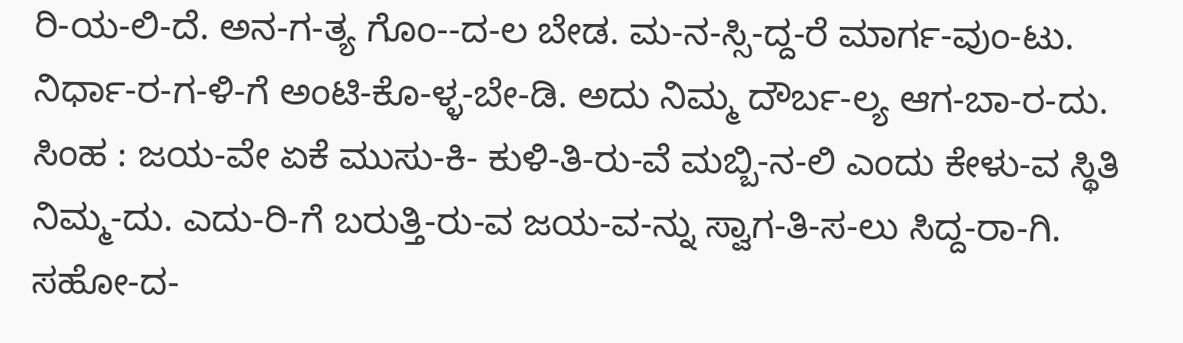ರಿ-ಯ-ಲಿ-ದೆ. ಅನ-ಗ-ತ್ಯ ಗೊಂ--ದ-ಲ ಬೇಡ. ಮ-ನ-ಸ್ಸಿ-ದ್ದ-ರೆ ಮಾರ್ಗ-ವುಂ-ಟು. ನಿರ್ಧಾ-ರ-ಗ-ಳಿ-ಗೆ ಅಂಟಿ-ಕೊ-ಳ್ಳ-ಬೇ-ಡಿ. ಅದು ನಿಮ್ಮ ದೌರ್ಬ-ಲ್ಯ ಆಗ-ಬಾ-ರ-ದು.
ಸಿಂಹ : ಜಯ-ವೇ ಏಕೆ ಮುಸು-ಕಿ- ಕುಳಿ-ತಿ-ರು-ವೆ ಮಬ್ಬಿ-ನ-ಲಿ ಎಂದು ಕೇಳು-ವ ಸ್ಥಿತಿ ನಿಮ್ಮ-ದು. ಎದು-ರಿ-ಗೆ ಬರುತ್ತಿ-ರು-ವ ಜಯ-ವ-ನ್ನು ಸ್ವಾಗ-ತಿ-ಸ-ಲು ಸಿದ್ದ-ರಾ-ಗಿ. ಸಹೋ-ದ-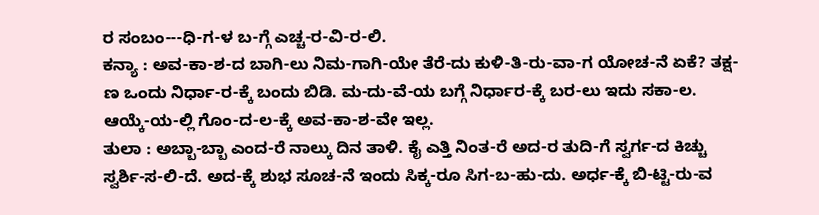ರ ಸಂಬಂ---ಧಿ-ಗ-ಳ ಬ-ಗ್ಗೆ ಎಚ್ಚ-ರ-ವಿ-ರ-ಲಿ.
ಕನ್ಯಾ : ಅವ-ಕಾ-ಶ-ದ ಬಾಗಿ-ಲು ನಿಮ-ಗಾಗಿ-ಯೇ ತೆರೆ-ದು ಕುಳಿ-ತಿ-ರು-ವಾ-ಗ ಯೋಚ-ನೆ ಏಕೆ? ತಕ್ಷ-ಣ ಒಂದು ನಿರ್ಧಾ-ರ-ಕ್ಕೆ ಬಂದು ಬಿಡಿ. ಮ-ದು-ವೆ-ಯ ಬಗ್ಗೆ ನಿರ್ಧಾರ-ಕ್ಕೆ ಬರ-ಲು ಇದು ಸಕಾ-ಲ. ಆಯ್ಕೆ-ಯ-ಲ್ಲಿ ಗೊಂ-ದ-ಲ-ಕ್ಕೆ ಅವ-ಕಾ-ಶ-ವೇ ಇಲ್ಲ.
ತುಲಾ : ಅಬ್ಬಾ-ಬ್ಬಾ ಎಂದ-ರೆ ನಾಲ್ಕು ದಿನ ತಾಳಿ. ಕೈ ಎತ್ತಿ ನಿಂತ-ರೆ ಅದ-ರ ತುದಿ-ಗೆ ಸ್ವರ್ಗ-ದ ಕಿಚ್ಚು ಸ್ವರ್ಶಿ-ಸ-ಲಿ-ದೆ. ಅದ-ಕ್ಕೆ ಶುಭ ಸೂಚ-ನೆ ಇಂದು ಸಿಕ್ಕ-ರೂ ಸಿಗ-ಬ-ಹು-ದು. ಅರ್ಧ-ಕ್ಕೆ ಬಿ-ಟ್ಟಿ-ರು-ವ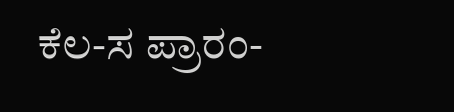ಕೆಲ-ಸ ಪ್ರಾರಂ-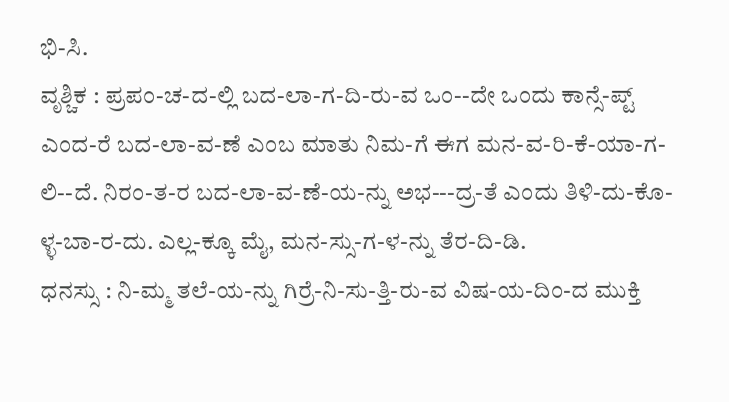ಭಿ-ಸಿ.
ವೃಶ್ಚಿಕ : ಪ್ರಪಂ-ಚ-ದ-ಲ್ಲಿ ಬದ-ಲಾ-ಗ-ದಿ-ರು-ವ ಒಂ--ದೇ ಒಂದು ಕಾನ್ಸೆ-ಪ್ಟ್ ಎಂದ-ರೆ ಬದ-ಲಾ-ವ-ಣೆ ಎಂಬ ಮಾತು ನಿಮ-ಗೆ ಈಗ ಮನ-ವ-ರಿ-ಕೆ-ಯಾ-ಗ-ಲಿ--ದೆ. ನಿರಂ-ತ-ರ ಬದ-ಲಾ-ವ-ಣೆ-ಯ-ನ್ನು ಅಭ---ದ್ರ-ತೆ ಎಂದು ತಿಳಿ-ದು-ಕೊ-ಳ್ಳ-ಬಾ-ರ-ದು. ಎಲ್ಲ-ಕ್ಕೂ ಮೈ, ಮನ-ಸ್ಸು-ಗ-ಳ-ನ್ನು ತೆರ-ದಿ-ಡಿ.
ಧನಸ್ಸು : ನಿ-ಮ್ಮ ತಲೆ-ಯ-ನ್ನು ಗಿರ್ರೆ-ನಿ-ಸು-ತ್ತಿ-ರು-ವ ವಿಷ-ಯ-ದಿಂ-ದ ಮುಕ್ತಿ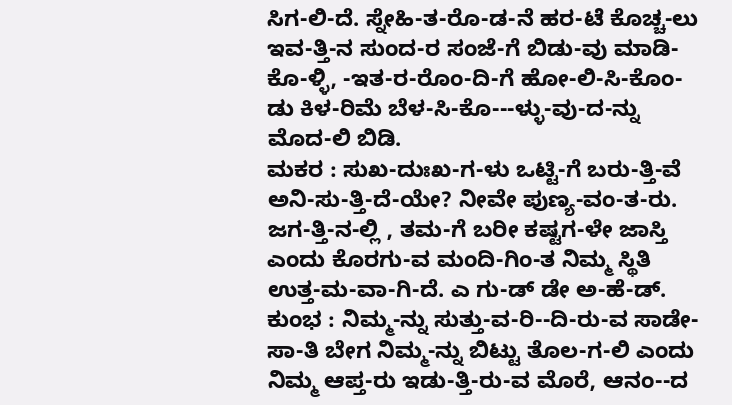ಸಿಗ-ಲಿ-ದೆ. ಸ್ನೇಹಿ-ತ-ರೊ-ಡ-ನೆ ಹರ-ಟೆ ಕೊಚ್ಚ-ಲು ಇವ-ತ್ತಿ-ನ ಸುಂದ-ರ ಸಂಜೆ-ಗೆ ಬಿಡು-ವು ಮಾಡಿ-ಕೊ-ಳ್ಳಿ, -ಇತ-ರ-ರೊಂ-ದಿ-ಗೆ ಹೋ-ಲಿ-ಸಿ-ಕೊಂ-ಡು ಕಿಳ-ರಿಮೆ ಬೆಳ-ಸಿ-ಕೊ---ಳ್ಳು-ವು-ದ-ನ್ನು ಮೊದ-ಲಿ ಬಿಡಿ.
ಮಕರ : ಸುಖ-ದುಃಖ-ಗ-ಳು ಒಟ್ಟಿ-ಗೆ ಬರು-ತ್ತಿ-ವೆ ಅನಿ-ಸು-ತ್ತಿ-ದೆ-ಯೇ? ನೀವೇ ಪುಣ್ಯ-ವಂ-ತ-ರು. ಜಗ-ತ್ತಿ-ನ-ಲ್ಲಿ , ತಮ-ಗೆ ಬರೀ ಕಷ್ಟಗ-ಳೇ ಜಾಸ್ತಿ ಎಂದು ಕೊರಗು-ವ ಮಂದಿ-ಗಿಂ-ತ ನಿಮ್ಮ ಸ್ಥಿತಿ ಉತ್ತ-ಮ-ವಾ-ಗಿ-ದೆ. ಎ ಗು-ಡ್ ಡೇ ಅ-ಹೆ-ಡ್.
ಕುಂಭ : ನಿಮ್ಮ-ನ್ನು ಸುತ್ತು-ವ-ರಿ--ದಿ-ರು-ವ ಸಾಡೇ-ಸಾ-ತಿ ಬೇಗ ನಿಮ್ಮ-ನ್ನು ಬಿಟ್ಟು ತೊಲ-ಗ-ಲಿ ಎಂದು ನಿಮ್ಮ ಆಪ್ತ-ರು ಇಡು-ತ್ತಿ-ರು-ವ ಮೊರೆ, ಆನಂ--ದ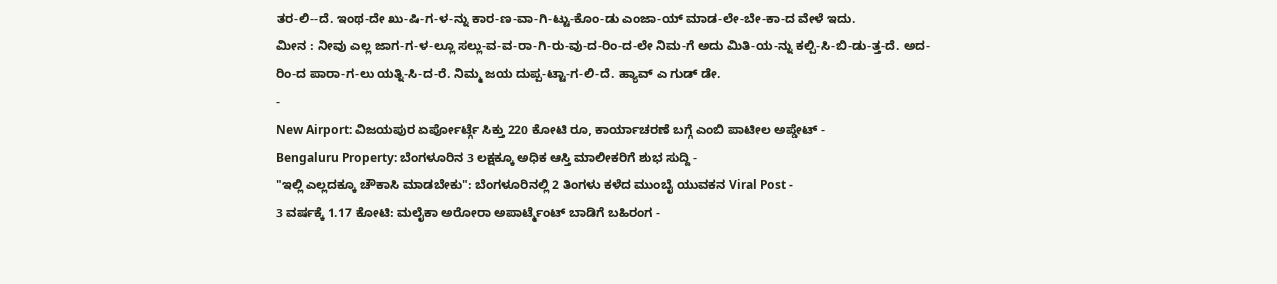ತರ-ಲಿ--ದೆ. ಇಂಥ-ದೇ ಖು-ಷಿ-ಗ-ಳ-ನ್ನು ಕಾರ-ಣ-ವಾ-ಗಿ-ಟ್ಟು-ಕೊಂ-ಡು ಎಂಜಾ-ಯ್ ಮಾಡ-ಲೇ-ಬೇ-ಕಾ-ದ ವೇಳೆ ಇದು.
ಮೀನ : ನೀವು ಎಲ್ಲ ಜಾಗ-ಗ-ಳ-ಲ್ಲೂ ಸಲ್ಲು-ವ-ವ-ರಾ-ಗಿ-ರು-ವು-ದ-ರಿಂ-ದ-ಲೇ ನಿಮ-ಗೆ ಅದು ಮಿತಿ-ಯ-ನ್ನು ಕಲ್ಪಿ-ಸಿ-ಬಿ-ಡು-ತ್ತ-ದೆ. ಅದ-ರಿಂ-ದ ಪಾರಾ-ಗ-ಲು ಯತ್ನಿ-ಸಿ-ದ-ರೆ. ನಿಮ್ಮ ಜಯ ದುಪ್ಪ-ಟ್ಟಾ-ಗ-ಲಿ-ದೆ. ಹ್ಯಾವ್ ಎ ಗುಡ್ ಡೇ.
-
New Airport: ವಿಜಯಪುರ ಏರ್ಪೋರ್ಟ್ಗೆ ಸಿಕ್ತು 220 ಕೋಟಿ ರೂ, ಕಾರ್ಯಾಚರಣೆ ಬಗ್ಗೆ ಎಂಬಿ ಪಾಟೀಲ ಅಪ್ಡೇಟ್ -
Bengaluru Property: ಬೆಂಗಳೂರಿನ 3 ಲಕ್ಷಕ್ಕೂ ಅಧಿಕ ಆಸ್ತಿ ಮಾಲೀಕರಿಗೆ ಶುಭ ಸುದ್ದಿ -
"ಇಲ್ಲಿ ಎಲ್ಲದಕ್ಕೂ ಚೌಕಾಸಿ ಮಾಡಬೇಕು": ಬೆಂಗಳೂರಿನಲ್ಲಿ 2 ತಿಂಗಳು ಕಳೆದ ಮುಂಬೈ ಯುವಕನ Viral Post -
3 ವರ್ಷಕ್ಕೆ 1.17 ಕೋಟಿ: ಮಲೈಕಾ ಅರೋರಾ ಅಪಾರ್ಟ್ಮೆಂಟ್ ಬಾಡಿಗೆ ಬಹಿರಂಗ -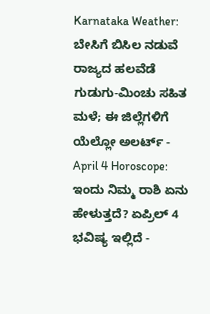Karnataka Weather: ಬೇಸಿಗೆ ಬಿಸಿಲ ನಡುವೆ ರಾಜ್ಯದ ಹಲವೆಡೆ ಗುಡುಗು-ಮಿಂಚು ಸಹಿತ ಮಳೆ; ಈ ಜಿಲ್ಲೆಗಳಿಗೆ ಯೆಲ್ಲೋ ಅಲರ್ಟ್ -
April 4 Horoscope: ಇಂದು ನಿಮ್ಮ ರಾಶಿ ಏನು ಹೇಳುತ್ತದೆ? ಏಪ್ರಿಲ್ 4 ಭವಿಷ್ಯ ಇಲ್ಲಿದೆ -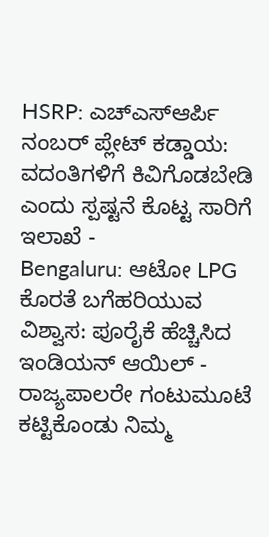HSRP: ಎಚ್ಎಸ್ಆರ್ಪಿ ನಂಬರ್ ಪ್ಲೇಟ್ ಕಡ್ಡಾಯ: ವದಂತಿಗಳಿಗೆ ಕಿವಿಗೊಡಬೇಡಿ ಎಂದು ಸ್ಪಷ್ಟನೆ ಕೊಟ್ಟ ಸಾರಿಗೆ ಇಲಾಖೆ -
Bengaluru: ಆಟೋ LPG ಕೊರತೆ ಬಗೆಹರಿಯುವ ವಿಶ್ವಾಸ: ಪೂರೈಕೆ ಹೆಚ್ಚಿಸಿದ ಇಂಡಿಯನ್ ಆಯಿಲ್ -
ರಾಜ್ಯಪಾಲರೇ ಗಂಟುಮೂಟೆ ಕಟ್ಟಿಕೊಂಡು ನಿಮ್ಮ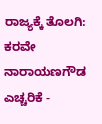ರಾಜ್ಯಕ್ಕೆ ತೊಲಗಿ: ಕರವೇ ನಾರಾಯಣಗೌಡ ಎಚ್ಚರಿಕೆ -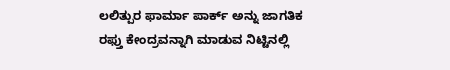ಲಲಿತ್ಪುರ ಫಾರ್ಮಾ ಪಾರ್ಕ್ ಅನ್ನು ಜಾಗತಿಕ ರಫ್ತು ಕೇಂದ್ರವನ್ನಾಗಿ ಮಾಡುವ ನಿಟ್ಟಿನಲ್ಲಿ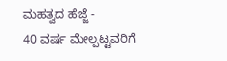ಮಹತ್ವದ ಹೆಜ್ಜೆ -
40 ವರ್ಷ ಮೇಲ್ಪಟ್ಟವರಿಗೆ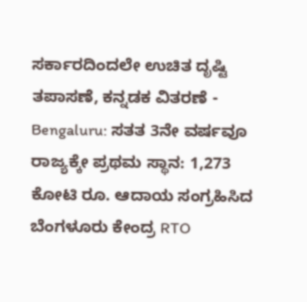ಸರ್ಕಾರದಿಂದಲೇ ಉಚಿತ ದೃಷ್ಟಿ ತಪಾಸಣೆ, ಕನ್ನಡಕ ವಿತರಣೆ -
Bengaluru: ಸತತ 3ನೇ ವರ್ಷವೂ ರಾಜ್ಯಕ್ಕೇ ಪ್ರಥಮ ಸ್ಥಾನ: 1,273 ಕೋಟಿ ರೂ. ಆದಾಯ ಸಂಗ್ರಹಿಸಿದ ಬೆಂಗಳೂರು ಕೇಂದ್ರ RTO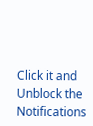Click it and Unblock the Notifications